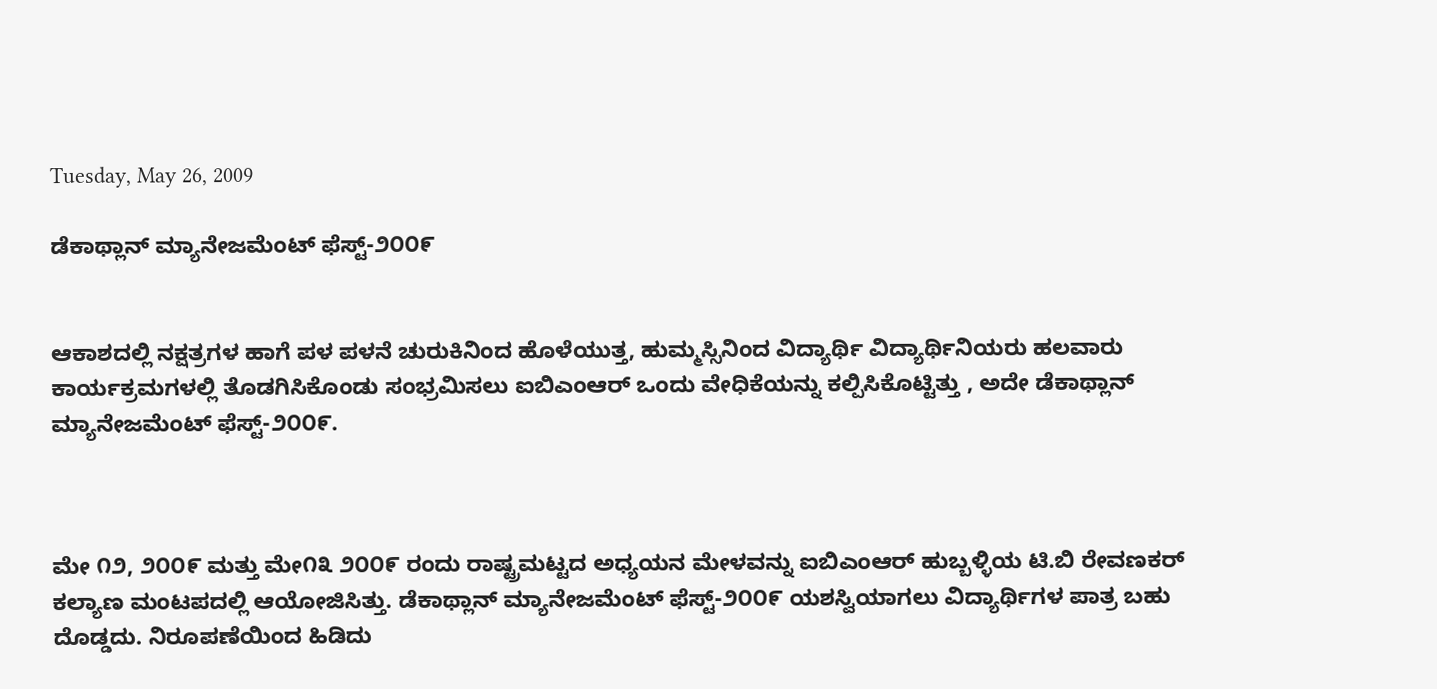Tuesday, May 26, 2009

ಡೆಕಾಥ್ಲಾನ್ ಮ್ಯಾನೇಜಮೆಂಟ್ ಫೆಸ್ಟ್-೨೦೦೯


ಆಕಾಶದಲ್ಲಿ ನಕ್ಷತ್ರಗಳ ಹಾಗೆ ಪಳ ಪಳನೆ ಚುರುಕಿನಿಂದ ಹೊಳೆಯುತ್ತ, ಹುಮ್ಮಸ್ಸಿನಿಂದ ವಿದ್ಯಾರ್ಥಿ ವಿದ್ಯಾರ್ಥಿನಿಯರು ಹಲವಾರು ಕಾರ್ಯಕ್ರಮಗಳಲ್ಲಿ ತೊಡಗಿಸಿಕೊಂಡು ಸಂಭ್ರಮಿಸಲು ಐಬಿಎಂಆರ್ ಒಂದು ವೇಧಿಕೆಯನ್ನು ಕಲ್ಪಿಸಿಕೊಟ್ಟಿತ್ತು , ಅದೇ ಡೆಕಾಥ್ಲಾನ್ ಮ್ಯಾನೇಜಮೆಂಟ್ ಫೆಸ್ಟ್-೨೦೦೯.



ಮೇ ೧೨, ೨೦೦೯ ಮತ್ತು ಮೇ೧೩ ೨೦೦೯ ರಂದು ರಾಷ್ಟ್ರಮಟ್ಟದ ಅಧ್ಯಯನ ಮೇಳವನ್ನು ಐಬಿಎಂಆರ್ ಹುಬ್ಬಳ್ಳಿಯ ಟಿ.ಬಿ ರೇವಣಕರ್ ಕಲ್ಯಾಣ ಮಂಟಪದಲ್ಲಿ ಆಯೋಜಿಸಿತ್ತು. ಡೆಕಾಥ್ಲಾನ್ ಮ್ಯಾನೇಜಮೆಂಟ್ ಫೆಸ್ಟ್-೨೦೦೯ ಯಶಸ್ವಿಯಾಗಲು ವಿದ್ಯಾರ್ಥಿಗಳ ಪಾತ್ರ ಬಹು ದೊಡ್ಡದು. ನಿರೂಪಣೆಯಿಂದ ಹಿಡಿದು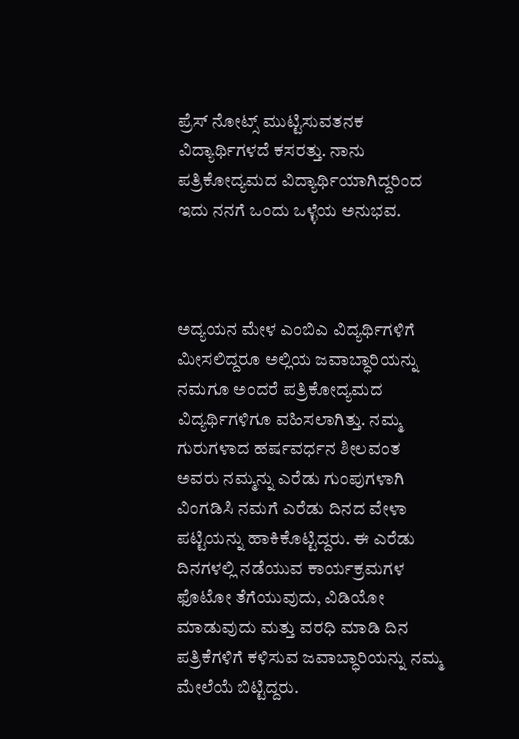ಪ್ರೆಸ್ ನೋಟ್ಸ್ ಮುಟ್ಟಿಸುವತನಕ ವಿದ್ಯಾರ್ಥಿಗಳದೆ ಕಸರತ್ತು. ನಾನು ಪತ್ರಿಕೋದ್ಯಮದ ವಿದ್ಯಾರ್ಥಿಯಾಗಿದ್ದರಿಂದ ಇದು ನನಗೆ ಒಂದು ಒಳ್ಳೆಯ ಅನುಭವ.



ಅದ್ಯಯನ ಮೇಳ ಎಂಬಿಎ ವಿದ್ಯರ್ಥಿಗಳಿಗೆ ಮೀಸಲಿದ್ದರೂ ಅಲ್ಲಿಯ ಜವಾಬ್ಧಾರಿಯನ್ನು ನಮಗೂ ಅಂದರೆ ಪತ್ರಿಕೋದ್ಯಮದ ವಿದ್ಯರ್ಥಿಗಳಿಗೂ ವಹಿಸಲಾಗಿತ್ತು. ನಮ್ಮ ಗುರುಗಳಾದ ಹರ್ಷವರ್ಧನ ಶೀಲವಂತ ಅವರು ನಮ್ಮನ್ನು ಎರೆಡು ಗುಂಪುಗಳಾಗಿ ವಿಂಗಡಿಸಿ ನಮಗೆ ಎರೆಡು ದಿನದ ವೇಳಾ ಪಟ್ಟಿಯನ್ನು ಹಾಕಿಕೊಟ್ಟಿದ್ದರು. ಈ ಎರೆಡು ದಿನಗಳಲ್ಲಿ ನಡೆಯುವ ಕಾರ್ಯಕ್ರಮಗಳ ಫೊಟೋ ತೆಗೆಯುವುದು, ವಿಡಿಯೋ ಮಾಡುವುದು ಮತ್ತು ವರಧಿ ಮಾಡಿ ದಿನ ಪತ್ರಿಕೆಗಳಿಗೆ ಕಳಿಸುವ ಜವಾಬ್ಧಾರಿಯನ್ನು ನಮ್ಮ ಮೇಲೆಯೆ ಬಿಟ್ಟಿದ್ದರು.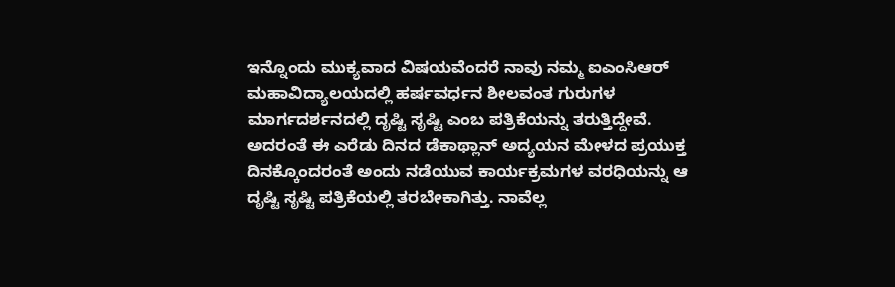ಇನ್ನೊಂದು ಮುಕ್ಯವಾದ ವಿಷಯವೆಂದರೆ ನಾವು ನಮ್ಮ ಐಎಂಸಿಆರ್ ಮಹಾವಿದ್ಯಾಲಯದಲ್ಲಿ ಹರ್ಷವರ್ಧನ ಶೀಲವಂತ ಗುರುಗಳ ಮಾರ್ಗದರ್ಶನದಲ್ಲಿ ದೃಷ್ಟಿ ಸೃಷ್ಟಿ ಎಂಬ ಪತ್ರಿಕೆಯನ್ನು ತರುತ್ತಿದ್ದೇವೆ. ಅದರಂತೆ ಈ ಎರೆಡು ದಿನದ ಡೆಕಾಥ್ಲಾನ್ ಅದ್ಯಯನ ಮೇಳದ ಪ್ರಯುಕ್ತ ದಿನಕ್ಕೊಂದರಂತೆ ಅಂದು ನಡೆಯುವ ಕಾರ್ಯಕ್ರಮಗಳ ವರಧಿಯನ್ನು ಆ ದೃಷ್ಟಿ ಸೃಷ್ಟಿ ಪತ್ರಿಕೆಯಲ್ಲಿ ತರಬೇಕಾಗಿತ್ತು. ನಾವೆಲ್ಲ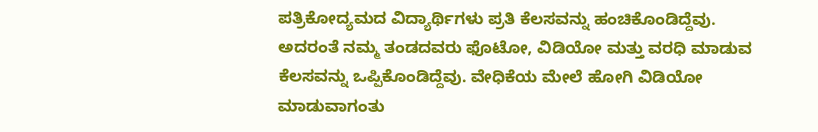ಪತ್ರಿಕೋದ್ಯಮದ ವಿದ್ಯಾರ್ಥಿಗಳು ಪ್ರತಿ ಕೆಲಸವನ್ನು ಹಂಚಿಕೊಂಡಿದ್ದೆವು. ಅದರಂತೆ ನಮ್ಮ ತಂಡದವರು ಫೊಟೋ, ವಿಡಿಯೋ ಮತ್ತು ವರಧಿ ಮಾಡುವ ಕೆಲಸವನ್ನು ಒಪ್ಪಿಕೊಂಡಿದ್ದೆವು. ವೇಧಿಕೆಯ ಮೇಲೆ ಹೋಗಿ ವಿಡಿಯೋ ಮಾಡುವಾಗಂತು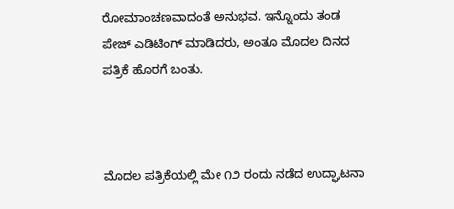ರೋಮಾಂಚಣವಾದಂತೆ ಅನುಭವ. ಇನ್ನೊಂದು ತಂಡ ಪೇಜ್ ಎಡಿಟಿಂಗ್ ಮಾಡಿದರು, ಅಂತೂ ಮೊದಲ ದಿನದ ಪತ್ರಿಕೆ ಹೊರಗೆ ಬಂತು.



ಮೊದಲ ಪತ್ರಿಕೆಯಲ್ಲಿ ಮೇ ೧೨ ರಂದು ನಡೆದ ಉದ್ಘಾಟನಾ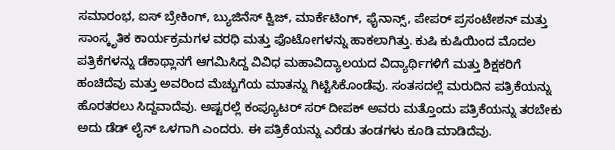ಸಮಾರಂಭ, ಐಸ್ ಬ್ರೇಕಿಂಗ್, ಬ್ಯುಜಿನೆಸ್ ಕ್ವಿಜ್, ಮಾರ್ಕೆಟಿಂಗ್, ಫೈನಾನ್ಸ್, ಪೇಪರ್ ಪ್ರಸಂಟೇಶನ್ ಮತ್ತು ಸಾಂಸ್ಕೃತಿಕ ಕಾರ್ಯಕ್ರಮಗಳ ವರಧಿ ಮತ್ತು ಫೊಟೋಗಳನ್ನು ಹಾಕಲಾಗಿತ್ತು. ಕುಷಿ ಕುಷಿಯಿಂದ ಮೊದಲ ಪತ್ರಿಕೆಗಳನ್ನು ಡೆಕಾಥ್ಲಾನಗೆ ಆಗಮಿಸಿದ್ದ ವಿವಿಧ ಮಹಾವಿದ್ಯಾಲಯದ ವಿದ್ಯಾರ್ಥಿಗಳಿಗೆ ಮತ್ತು ಶಿಕ್ಷಕರಿಗೆ ಹಂಚಿದೆವು ಮತ್ತು ಅವರಿಂದ ಮೆಚ್ಚುಗೆಯ ಮಾತನ್ನು ಗಿಟ್ಟಿಸಿಕೊಂಡೆವು. ಸಂತಸದಲ್ಲೆ ಮರುದಿನ ಪತ್ರಿಕೆಯನ್ನು ಹೊರತರಲು ಸಿದ್ದವಾದೆವು. ಅಷ್ಟರಲ್ಲೆ ಕಂಪ್ಯೂಟರ್ ಸರ್ ದೀಪಕ್ ಅವರು ಮತ್ತೊಂದು ಪತ್ರಿಕೆಯನ್ನು ತರಬೇಕು ಅದು ಡೆಡ್ ಲೈನ್ ಒಳಗಾಗಿ ಎಂದರು. ಈ ಪತ್ರಿಕೆಯನ್ನು ಎರೆಡು ತಂಡಗಳು ಕೂಡಿ ಮಾಡಿದೆವು.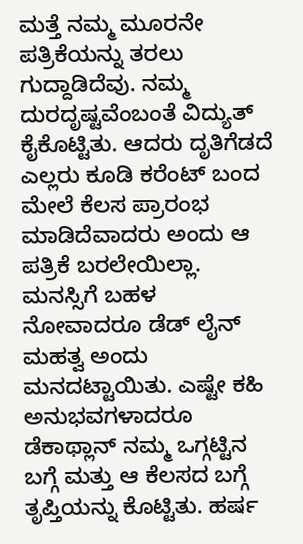ಮತ್ತೆ ನಮ್ಮ ಮೂರನೇ ಪತ್ರಿಕೆಯನ್ನು ತರಲು ಗುದ್ದಾಡಿದೆವು. ನಮ್ಮ ದುರದೃಷ್ಟವೆಂಬಂತೆ ವಿದ್ಯುತ್ ಕೈಕೊಟ್ಟಿತು. ಆದರು ದೃತಿಗೆಡದೆ ಎಲ್ಲರು ಕೂಡಿ ಕರೆಂಟ್ ಬಂದ ಮೇಲೆ ಕೆಲಸ ಪ್ರಾರಂಭ ಮಾಡಿದೆವಾದರು ಅಂದು ಆ ಪತ್ರಿಕೆ ಬರಲೇಯಿಲ್ಲಾ. ಮನಸ್ಸಿಗೆ ಬಹಳ ನೋವಾದರೂ ಡೆಡ್ ಲೈನ್ ಮಹತ್ವ ಅಂದು ಮನದಟ್ಟಾಯಿತು. ಎಷ್ಟೇ ಕಹಿ ಅನುಭವಗಳಾದರೂ ಡೆಕಾಥ್ಲಾನ್ ನಮ್ಮ ಒಗ್ಗಟ್ಟಿನ ಬಗ್ಗೆ ಮತ್ತು ಆ ಕೆಲಸದ ಬಗ್ಗೆ ತೃಪ್ತಿಯನ್ನು ಕೊಟ್ಟಿತು. ಹರ್ಷ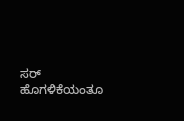ಸರ್ ಹೊಗಳಿಕೆಯಂತೂ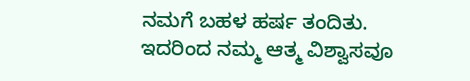ನಮಗೆ ಬಹಳ ಹರ್ಷ ತಂದಿತು. ಇದರಿಂದ ನಮ್ಮ ಆತ್ಮ ವಿಶ್ವಾಸವೂ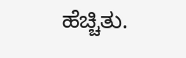ಹೆಚ್ಚಿತು.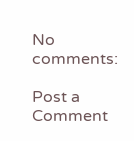No comments:

Post a Comment